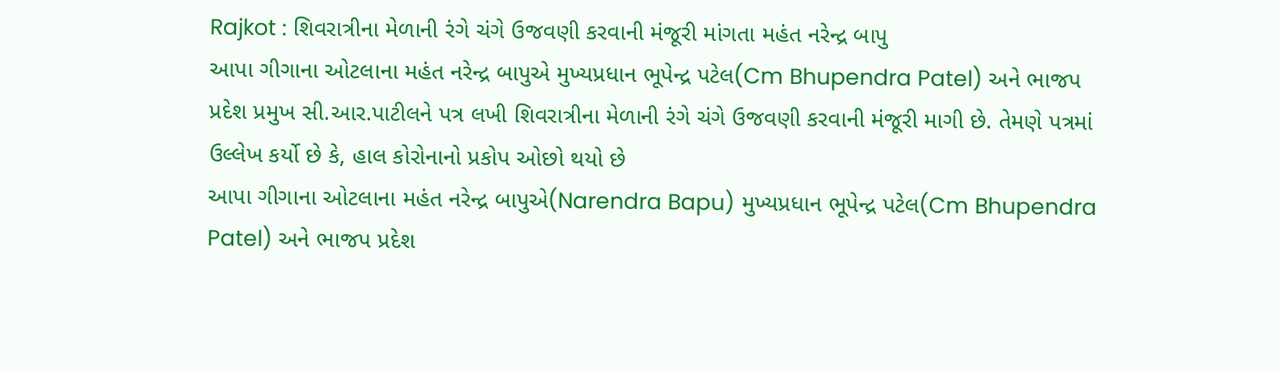Rajkot : શિવરાત્રીના મેળાની રંગે ચંગે ઉજવણી કરવાની મંજૂરી માંગતા મહંત નરેન્દ્ર બાપુ
આપા ગીગાના ઓટલાના મહંત નરેન્દ્ર બાપુએ મુખ્યપ્રધાન ભૂપેન્દ્ર પટેલ(Cm Bhupendra Patel) અને ભાજપ પ્રદેશ પ્રમુખ સી.આર.પાટીલને પત્ર લખી શિવરાત્રીના મેળાની રંગે ચંગે ઉજવણી કરવાની મંજૂરી માગી છે. તેમણે પત્રમાં ઉલ્લેખ કર્યો છે કે, હાલ કોરોનાનો પ્રકોપ ઓછો થયો છે
આપા ગીગાના ઓટલાના મહંત નરેન્દ્ર બાપુએ(Narendra Bapu) મુખ્યપ્રધાન ભૂપેન્દ્ર પટેલ(Cm Bhupendra Patel) અને ભાજપ પ્રદેશ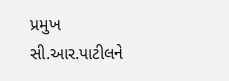પ્રમુખ સી.આર.પાટીલને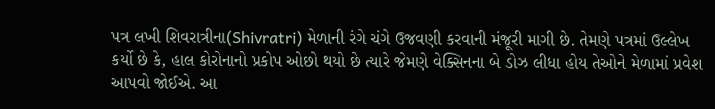પત્ર લખી શિવરાત્રીના(Shivratri) મેળાની રંગે ચંગે ઉજવણી કરવાની મંજૂરી માગી છે. તેમણે પત્રમાં ઉલ્લેખ કર્યો છે કે, હાલ કોરોનાનો પ્રકોપ ઓછો થયો છે ત્યારે જેમણે વેક્સિનના બે ડોઝ લીધા હોય તેઓને મેળામાં પ્રવેશ આપવો જોઈએ. આ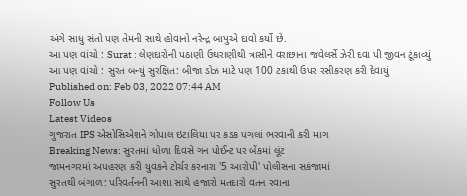અંગે સાધુ સંતો પણ તેમની સાથે હોવાનો નરેન્દ્ર બાપુએ દાવો કર્યો છે.
આ પણ વાંચો : Surat : લેણદારોની પઠાણી ઉઘરાણીથી ત્રાસીને વરાછાના જવેલર્સે ઝેરી દવા પી જીવન ટૂંકાવ્યું
આ પણ વાંચો : સુરત બન્યું સુરક્ષિત: બીજા ડોઝ માટે પણ 100 ટકાથી ઉપર રસીકરણ કરી દેવાયું
Published on: Feb 03, 2022 07:44 AM
Follow Us
Latest Videos
ગુજરાત IPS એસોસિએશને ગોપાલ ઇટાલિયા પર કડક પગલાં ભરવાની કરી માગ
Breaking News: સુરતમાં ધોળા દિવસે ગન પોઈન્ટ પર બેંકમાં લૂંટ
જામનગરમાં અપહરણ કરી યુવકને ટોર્ચર કરનારા '5 આરોપી' પોલીસના સકંજામાં
સુરતથી બંગાળ: પરિવર્તનની આશા સાથે હજારો મતદારો વતન રવાના